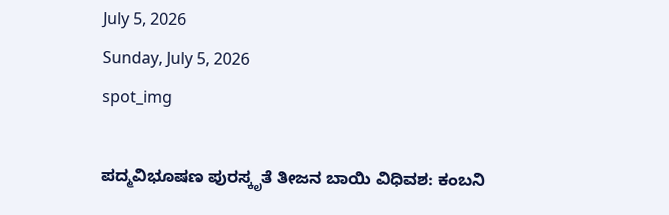July 5, 2026
Sunday, July 5, 2026
spot_img

ಪದ್ಮವಿಭೂಷಣ ಪುರಸ್ಕೃತೆ ತೀಜನ ಬಾಯಿ ವಿಧಿವಶ: ಕಂಬನಿ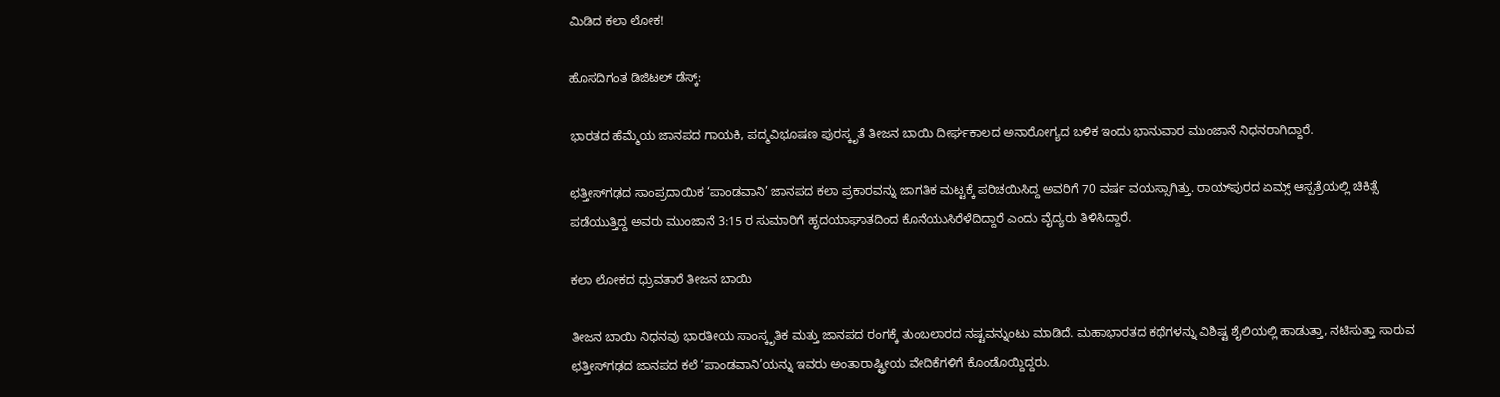ಮಿಡಿದ ಕಲಾ ಲೋಕ!

ಹೊಸದಿಗಂತ ಡಿಜಿಟಲ್‌ ಡೆಸ್ಕ್:

ಭಾರತದ ಹೆಮ್ಮೆಯ ಜಾನಪದ ಗಾಯಕಿ, ಪದ್ಮವಿಭೂಷಣ ಪುರಸ್ಕೃತೆ ತೀಜನ ಬಾಯಿ ದೀರ್ಘಕಾಲದ ಅನಾರೋಗ್ಯದ ಬಳಿಕ ಇಂದು ಭಾನುವಾರ ಮುಂಜಾನೆ ನಿಧನರಾಗಿದ್ದಾರೆ.

ಛತ್ತೀಸ್‌ಗಢದ ಸಾಂಪ್ರದಾಯಿಕ ‘ಪಾಂಡವಾನಿ’ ಜಾನಪದ ಕಲಾ ಪ್ರಕಾರವನ್ನು ಜಾಗತಿಕ ಮಟ್ಟಕ್ಕೆ ಪರಿಚಯಿಸಿದ್ದ ಅವರಿಗೆ 70 ವರ್ಷ ವಯಸ್ಸಾಗಿತ್ತು. ರಾಯ್‌ಪುರದ ಏಮ್ಸ್ ಆಸ್ಪತ್ರೆಯಲ್ಲಿ ಚಿಕಿತ್ಸೆ ಪಡೆಯುತ್ತಿದ್ದ ಅವರು ಮುಂಜಾನೆ 3:15 ರ ಸುಮಾರಿಗೆ ಹೃದಯಾಘಾತದಿಂದ ಕೊನೆಯುಸಿರೆಳೆದಿದ್ದಾರೆ ಎಂದು ವೈದ್ಯರು ತಿಳಿಸಿದ್ದಾರೆ.

ಕಲಾ ಲೋಕದ ಧ್ರುವತಾರೆ ತೀಜನ ಬಾಯಿ

ತೀಜನ ಬಾಯಿ ನಿಧನವು ಭಾರತೀಯ ಸಾಂಸ್ಕೃತಿಕ ಮತ್ತು ಜಾನಪದ ರಂಗಕ್ಕೆ ತುಂಬಲಾರದ ನಷ್ಟವನ್ನುಂಟು ಮಾಡಿದೆ. ಮಹಾಭಾರತದ ಕಥೆಗಳನ್ನು ವಿಶಿಷ್ಟ ಶೈಲಿಯಲ್ಲಿ ಹಾಡುತ್ತಾ, ನಟಿಸುತ್ತಾ ಸಾರುವ ಛತ್ತೀಸ್‌ಗಢದ ಜಾನಪದ ಕಲೆ ‘ಪಾಂಡವಾನಿ’ಯನ್ನು ಇವರು ಅಂತಾರಾಷ್ಟ್ರೀಯ ವೇದಿಕೆಗಳಿಗೆ ಕೊಂಡೊಯ್ದಿದ್ದರು.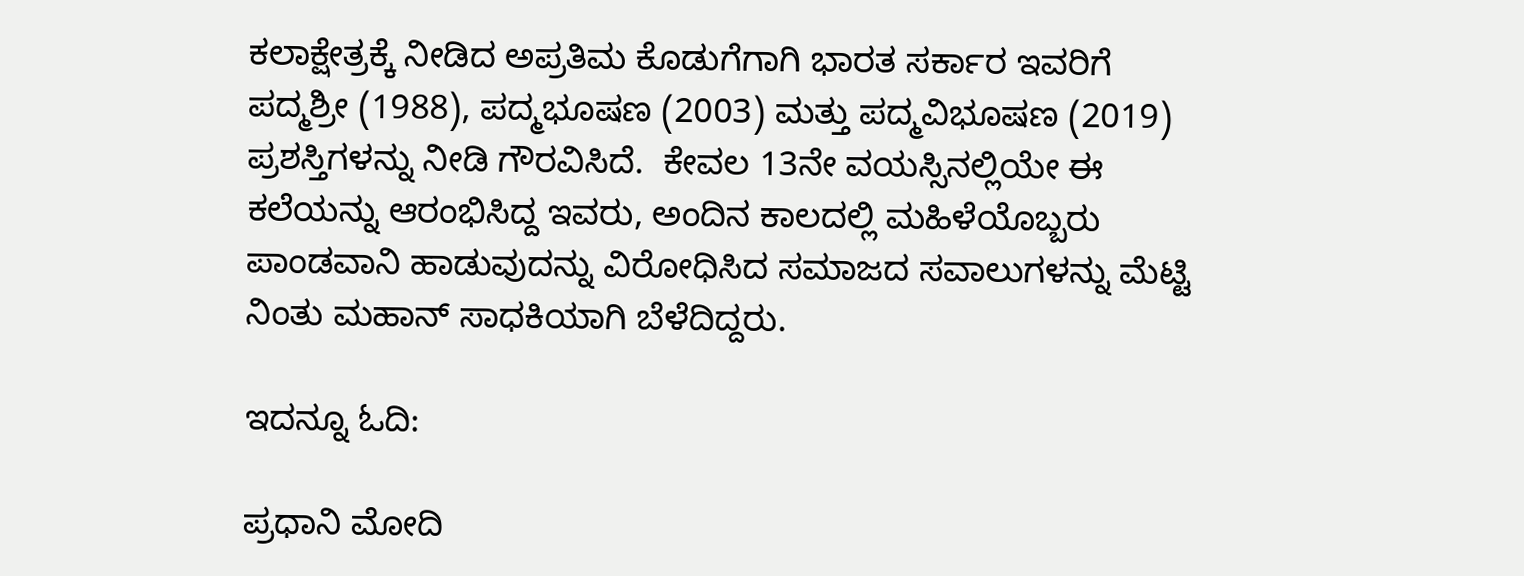ಕಲಾಕ್ಷೇತ್ರಕ್ಕೆ ನೀಡಿದ ಅಪ್ರತಿಮ ಕೊಡುಗೆಗಾಗಿ ಭಾರತ ಸರ್ಕಾರ ಇವರಿಗೆ ಪದ್ಮಶ್ರೀ (1988), ಪದ್ಮಭೂಷಣ (2003) ಮತ್ತು ಪದ್ಮವಿಭೂಷಣ (2019) ಪ್ರಶಸ್ತಿಗಳನ್ನು ನೀಡಿ ಗೌರವಿಸಿದೆ.  ಕೇವಲ 13ನೇ ವಯಸ್ಸಿನಲ್ಲಿಯೇ ಈ ಕಲೆಯನ್ನು ಆರಂಭಿಸಿದ್ದ ಇವರು, ಅಂದಿನ ಕಾಲದಲ್ಲಿ ಮಹಿಳೆಯೊಬ್ಬರು ಪಾಂಡವಾನಿ ಹಾಡುವುದನ್ನು ವಿರೋಧಿಸಿದ ಸಮಾಜದ ಸವಾಲುಗಳನ್ನು ಮೆಟ್ಟಿ ನಿಂತು ಮಹಾನ್ ಸಾಧಕಿಯಾಗಿ ಬೆಳೆದಿದ್ದರು.

ಇದನ್ನೂ ಓದಿ:

ಪ್ರಧಾನಿ ಮೋದಿ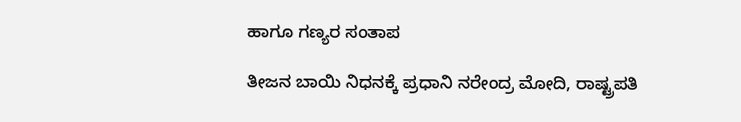ಹಾಗೂ ಗಣ್ಯರ ಸಂತಾಪ

ತೀಜನ ಬಾಯಿ ನಿಧನಕ್ಕೆ ಪ್ರಧಾನಿ ನರೇಂದ್ರ ಮೋದಿ, ರಾಷ್ಟ್ರಪತಿ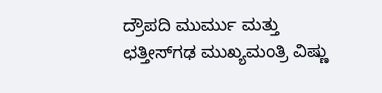ದ್ರೌಪದಿ ಮುರ್ಮು ಮತ್ತು ಛತ್ತೀಸ್‌ಗಢ ಮುಖ್ಯಮಂತ್ರಿ ವಿಷ್ಣು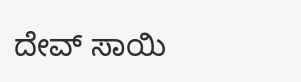ದೇವ್ ಸಾಯಿ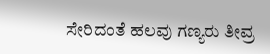ಸೇರಿದಂತೆ ಹಲವು ಗಣ್ಯರು ತೀವ್ರ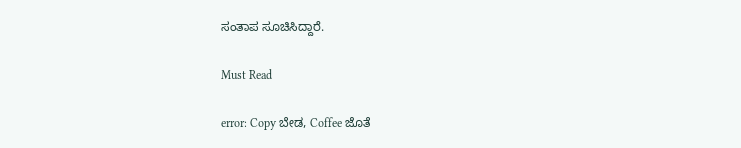ಸಂತಾಪ ಸೂಚಿಸಿದ್ದಾರೆ.

Must Read

error: Copy ಬೇಡ, Coffee ಜೊತೆ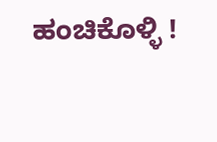ಹಂಚಿಕೊಳ್ಳಿ !